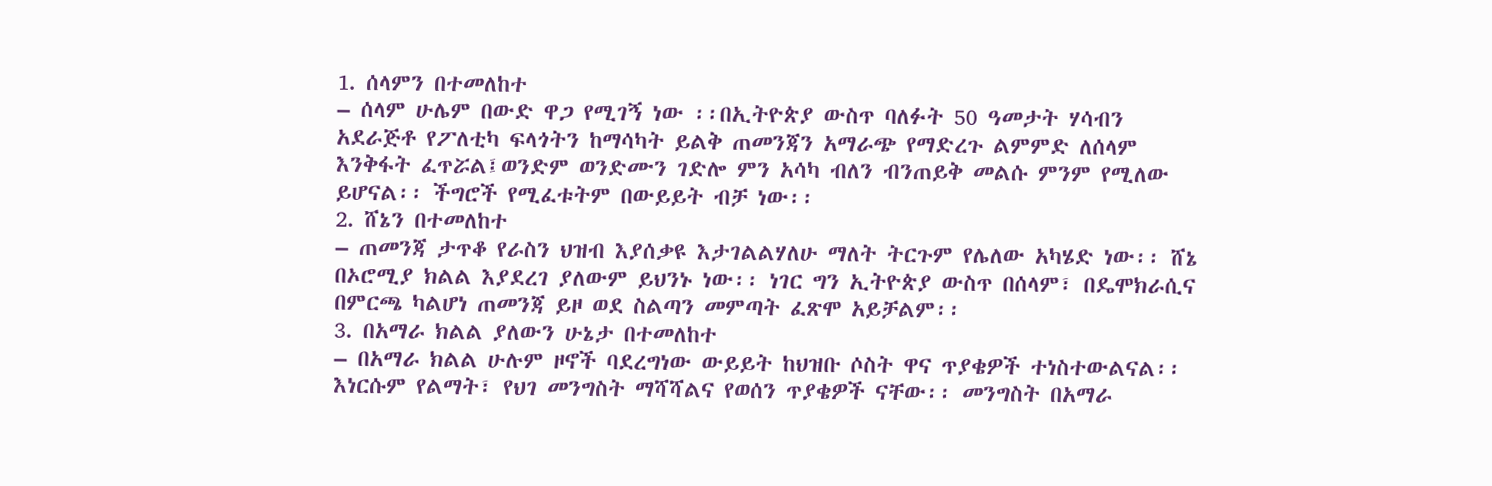1. ሰላምን በተመለከተ
– ሰላም ሁሌም በውድ ዋጋ የሚገኝ ነው ፡፡በኢትዮጵያ ውስጥ ባለፉት 50 ዓመታት ሃሳብን አደራጅቶ የፖለቲካ ፍላጎትን ከማሳካት ይልቅ ጠመንጃን አማራጭ የማድረጉ ልምምድ ለሰላም እንቅፋት ፈጥሯል፤ወንድም ወንድሙን ገድሎ ምን አሳካ ብለን ብንጠይቅ መልሱ ምንም የሚለው ይሆናል፡፡ ችግሮች የሚፈቱትም በውይይት ብቻ ነው፡፡
2. ሸኔን በተመለከተ
– ጠመንጃ ታጥቆ የራስን ህዝብ እያሰቃዩ እታገልልሃለሁ ማለት ትርጉም የሌለው አካሄድ ነው፡፡ ሸኔ በኦሮሚያ ክልል እያደረገ ያለውም ይህንኑ ነው፡፡ ነገር ግን ኢትዮጵያ ውስጥ በሰላም፣ በዴሞክራሲና በምርጫ ካልሆነ ጠመንጃ ይዞ ወደ ስልጣን መምጣት ፈጽሞ አይቻልም፡፡
3. በአማራ ክልል ያለውን ሁኔታ በተመለከተ
– በአማራ ክልል ሁሉም ዞኖች ባደረግነው ውይይት ከህዝቡ ሶስት ዋና ጥያቄዎች ተነስተውልናል፡፡ እነርሱም የልማት፣ የህገ መንግስት ማሻሻልና የወሰን ጥያቄዎች ናቸው፡፡ መንግስት በአማራ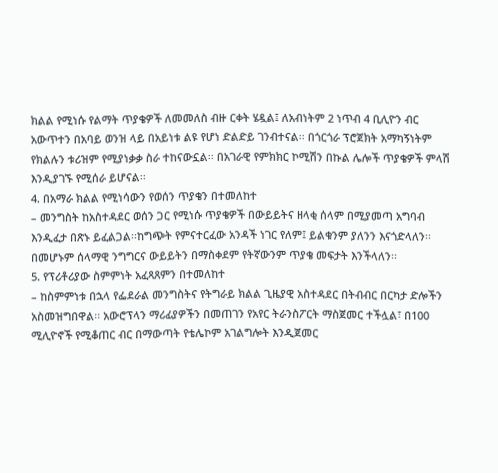ክልል የሚነሱ የልማት ጥያቄዎች ለመመለስ ብዙ ርቀት ሄዷል፤ ለአብነትም 2 ነጥብ 4 ቢሊዮን ብር አውጥተን በአባይ ወንዝ ላይ በአይነቱ ልዩ የሆነ ድልድይ ገንብተናል፡፡ በጎርጎራ ፕሮጀክት አማካኝነትም የክልሉን ቱሪዝም የሚያነቃቃ ስራ ተከናውኗል፡፡ በአገራዊ የምክክር ኮሚሽን በኩል ሌሎች ጥያቄዎች ምላሽ እንዲያገኙ የሚሰራ ይሆናል፡፡
4. በአማራ ክልል የሚነሳውን የወሰን ጥያቄን በተመለከተ
– መንግስት ከአስተዳደር ወሰን ጋር የሚነሱ ጥያቄዎች በውይይትና ዘላቂ ሰላም በሚያመጣ አግባብ እንዲፈታ በጽኑ ይፈልጋል፡፡ከግጭት የምናተርፈው አንዳች ነገር የለም፤ ይልቁንም ያለንን እናጎድላለን፡፡ በመሆኑም ሰላማዊ ንግግርና ውይይትን በማስቀደም የትኛውንም ጥያቄ መፍታት እንችላለን፡፡
5. የፕሪቶሪያው ስምምነት አፈጻጸምን በተመለከተ
– ከስምምነቱ በኋላ የፌደራል መንግስትና የትግራይ ክልል ጊዜያዊ አስተዳደር በትብብር በርካታ ድሎችን አስመዝግበዋል፡፡ አውሮፕላን ማሪፊያዎችን በመጠገን የአየር ትራንስፖርት ማስጀመር ተችሏል፣ በ100 ሚሊዮኖች የሚቆጠር ብር በማውጣት የቴሌኮም አገልግሎት እንዲጀመር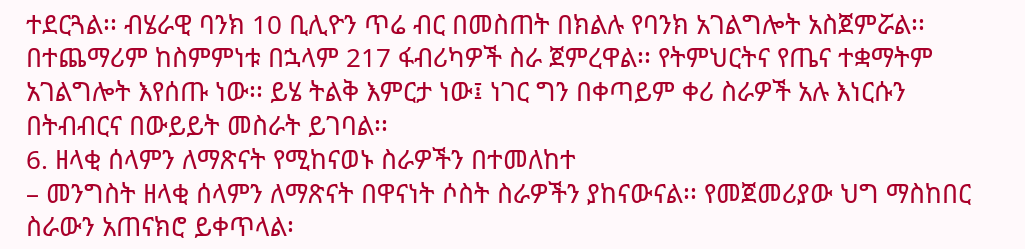ተደርጓል፡፡ ብሄራዊ ባንክ 10 ቢሊዮን ጥሬ ብር በመስጠት በክልሉ የባንክ አገልግሎት አስጀምሯል፡፡ በተጨማሪም ከስምምነቱ በኋላም 217 ፋብሪካዎች ስራ ጀምረዋል፡፡ የትምህርትና የጤና ተቋማትም አገልግሎት እየሰጡ ነው፡፡ ይሄ ትልቅ እምርታ ነው፤ ነገር ግን በቀጣይም ቀሪ ስራዎች አሉ እነርሱን በትብብርና በውይይት መስራት ይገባል፡፡
6. ዘላቂ ሰላምን ለማጽናት የሚከናወኑ ስራዎችን በተመለከተ
– መንግስት ዘላቂ ሰላምን ለማጽናት በዋናነት ሶስት ስራዎችን ያከናውናል፡፡ የመጀመሪያው ህግ ማስከበር ስራውን አጠናክሮ ይቀጥላል፡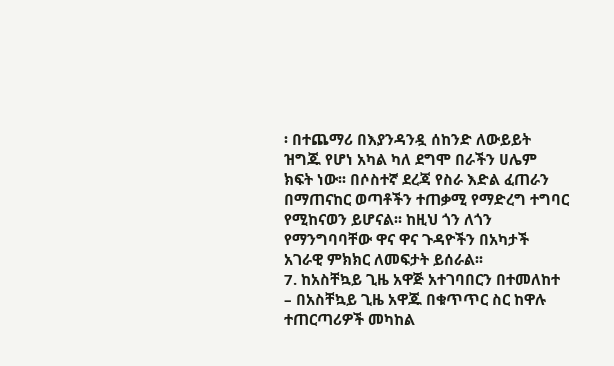፡ በተጨማሪ በእያንዳንዷ ሰከንድ ለውይይት ዝግጁ የሆነ አካል ካለ ደግሞ በራችን ሀሌም ክፍት ነው፡፡ በሶስተኛ ደረጃ የስራ እድል ፈጠራን በማጠናከር ወጣቶችን ተጠቃሚ የማድረግ ተግባር የሚከናወን ይሆናል፡፡ ከዚህ ጎን ለጎን የማንግባባቸው ዋና ዋና ጉዳዮችን በአካታች አገራዊ ምክክር ለመፍታት ይሰራል፡፡
7. ከአስቸኳይ ጊዜ አዋጅ አተገባበርን በተመለከተ
– በአስቸኳይ ጊዜ አዋጁ በቁጥጥር ስር ከዋሉ ተጠርጣሪዎች መካከል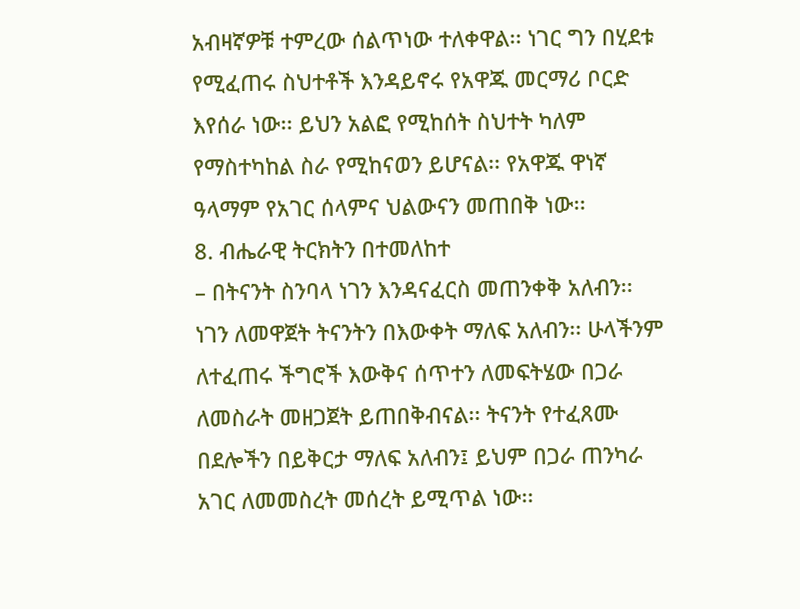አብዛኛዎቹ ተምረው ሰልጥነው ተለቀዋል፡፡ ነገር ግን በሂደቱ የሚፈጠሩ ስህተቶች እንዳይኖሩ የአዋጁ መርማሪ ቦርድ እየሰራ ነው፡፡ ይህን አልፎ የሚከሰት ስህተት ካለም የማስተካከል ስራ የሚከናወን ይሆናል፡፡ የአዋጁ ዋነኛ ዓላማም የአገር ሰላምና ህልውናን መጠበቅ ነው፡፡
8. ብሔራዊ ትርክትን በተመለከተ
– በትናንት ስንባላ ነገን እንዳናፈርስ መጠንቀቅ አለብን፡፡ ነገን ለመዋጀት ትናንትን በእውቀት ማለፍ አለብን፡፡ ሁላችንም ለተፈጠሩ ችግሮች እውቅና ሰጥተን ለመፍትሄው በጋራ ለመስራት መዘጋጀት ይጠበቅብናል፡፡ ትናንት የተፈጸሙ በደሎችን በይቅርታ ማለፍ አለብን፤ ይህም በጋራ ጠንካራ አገር ለመመስረት መሰረት ይሚጥል ነው፡፡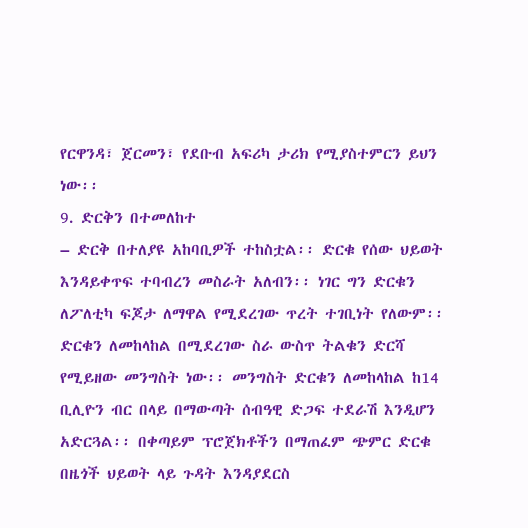የርዋንዳ፣ ጀርመን፣ የደቡብ አፍሪካ ታሪክ የሚያስተምርን ይህን ነው፡፡
9. ድርቅን በተመለከተ
– ድርቅ በተለያዩ አከባቢዎች ተከስቷል፡፡ ድርቁ የሰው ህይወት እንዳይቀጥፍ ተባብረን መስራት አለብን፡፡ ነገር ግን ድርቁን ለፖለቲካ ፍጆታ ለማዋል የሚደረገው ጥረት ተገቢነት የለውም፡፡ ድርቁን ለመከላከል በሚደረገው ስራ ውስጥ ትልቁን ድርሻ የሚይዘው መንግስት ነው፡፡ መንግስት ድርቁን ለመከላከል ከ14 ቢሊዮን ብር በላይ በማውጣት ሰብዓዊ ድጋፍ ተደራሽ እንዲሆን አድርጓል፡፡ በቀጣይም ፕሮጀክቶችን በማጠፈም ጭምር ድርቁ በዜጎች ህይወት ላይ ጉዳት እንዳያደርስ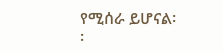የሚሰራ ይሆናል፡፡